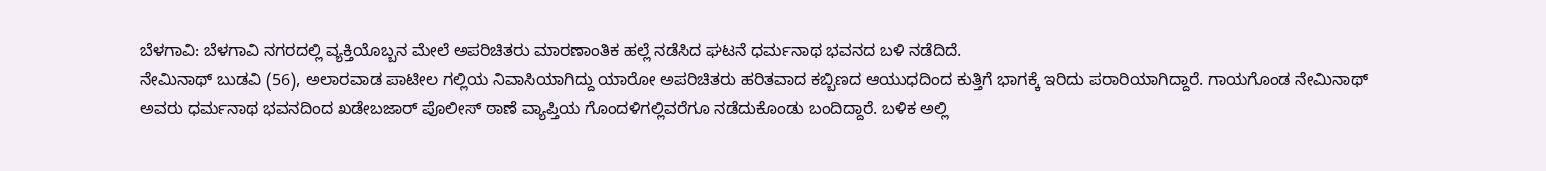ಬೆಳಗಾವಿ: ಬೆಳಗಾವಿ ನಗರದಲ್ಲಿ ವ್ಯಕ್ತಿಯೊಬ್ಬನ ಮೇಲೆ ಅಪರಿಚಿತರು ಮಾರಣಾಂತಿಕ ಹಲ್ಲೆ ನಡೆಸಿದ ಘಟನೆ ಧರ್ಮನಾಥ ಭವನದ ಬಳಿ ನಡೆದಿದೆ.
ನೇಮಿನಾಥ್ ಬುಡವಿ (56), ಅಲಾರವಾಡ ಪಾಟೀಲ ಗಲ್ಲಿಯ ನಿವಾಸಿಯಾಗಿದ್ದು ಯಾರೋ ಅಪರಿಚಿತರು ಹರಿತವಾದ ಕಬ್ಬಿಣದ ಆಯುಧದಿಂದ ಕುತ್ತಿಗೆ ಭಾಗಕ್ಕೆ ಇರಿದು ಪರಾರಿಯಾಗಿದ್ದಾರೆ. ಗಾಯಗೊಂಡ ನೇಮಿನಾಥ್ ಅವರು ಧರ್ಮನಾಥ ಭವನದಿಂದ ಖಡೇಬಜಾರ್ ಪೊಲೀಸ್ ಠಾಣೆ ವ್ಯಾಪ್ತಿಯ ಗೊಂದಳಿಗಲ್ಲಿವರೆಗೂ ನಡೆದುಕೊಂಡು ಬಂದಿದ್ದಾರೆ. ಬಳಿಕ ಅಲ್ಲಿ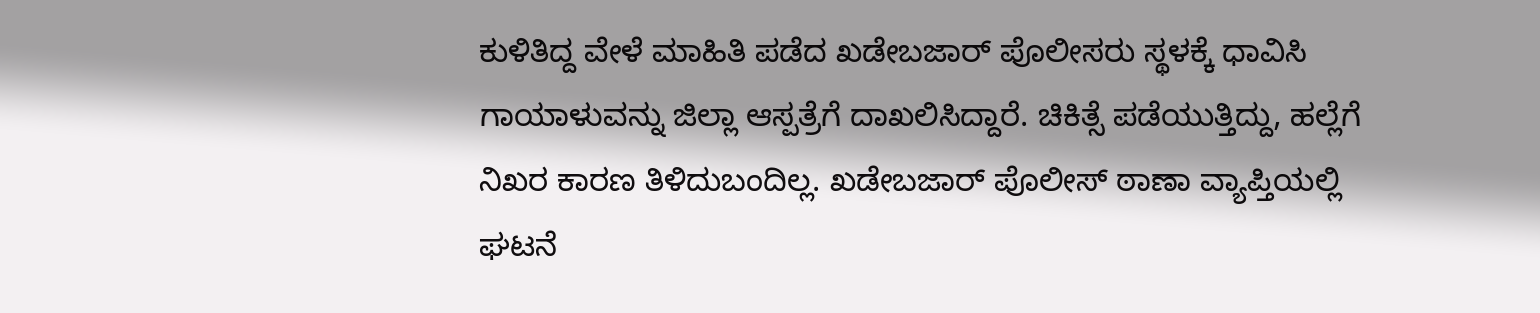ಕುಳಿತಿದ್ದ ವೇಳೆ ಮಾಹಿತಿ ಪಡೆದ ಖಡೇಬಜಾರ್ ಪೊಲೀಸರು ಸ್ಥಳಕ್ಕೆ ಧಾವಿಸಿ ಗಾಯಾಳುವನ್ನು ಜಿಲ್ಲಾ ಆಸ್ಪತ್ರೆಗೆ ದಾಖಲಿಸಿದ್ದಾರೆ. ಚಿಕಿತ್ಸೆ ಪಡೆಯುತ್ತಿದ್ದು, ಹಲ್ಲೆಗೆ ನಿಖರ ಕಾರಣ ತಿಳಿದುಬಂದಿಲ್ಲ. ಖಡೇಬಜಾರ್ ಪೊಲೀಸ್ ಠಾಣಾ ವ್ಯಾಪ್ತಿಯಲ್ಲಿ ಘಟನೆ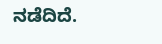ನಡೆದಿದೆ.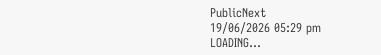PublicNext
19/06/2026 05:29 pm
LOADING...